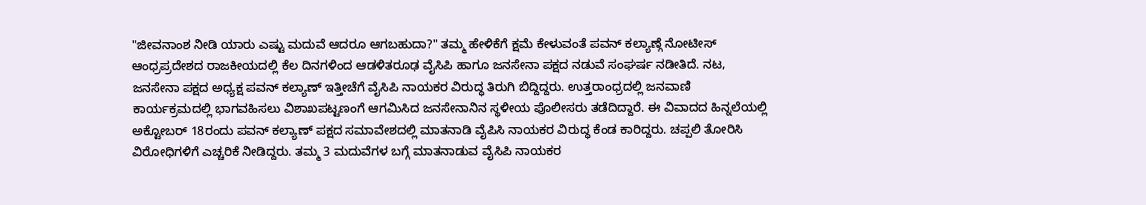"ಜೀವನಾಂಶ ನೀಡಿ ಯಾರು ಎಷ್ಟು ಮದುವೆ ಆದರೂ ಆಗಬಹುದಾ?" ತಮ್ಮ ಹೇಳಿಕೆಗೆ ಕ್ಷಮೆ ಕೇಳುವಂತೆ ಪವನ್ ಕಲ್ಯಾಣ್ಗೆ ನೋಟೀಸ್
ಆಂಧ್ರಪ್ರದೇಶದ ರಾಜಕೀಯದಲ್ಲಿ ಕೆಲ ದಿನಗಳಿಂದ ಆಡಳಿತರೂಢ ವೈಸಿಪಿ ಹಾಗೂ ಜನಸೇನಾ ಪಕ್ಷದ ನಡುವೆ ಸಂಘರ್ಷ ನಡೀತಿದೆ. ನಟ, ಜನಸೇನಾ ಪಕ್ಷದ ಅಧ್ಯಕ್ಷ ಪವನ್ ಕಲ್ಯಾಣ್ ಇತ್ತೀಚೆಗೆ ವೈಸಿಪಿ ನಾಯಕರ ವಿರುದ್ಧ ತಿರುಗಿ ಬಿದ್ದಿದ್ದರು. ಉತ್ತರಾಂಧ್ರದಲ್ಲಿ ಜನವಾಣಿ ಕಾರ್ಯಕ್ರಮದಲ್ಲಿ ಭಾಗವಹಿಸಲು ವಿಶಾಖಪಟ್ಟಣಂಗೆ ಆಗಮಿಸಿದ ಜನಸೇನಾನಿನ ಸ್ಥಳೀಯ ಪೊಲೀಸರು ತಡೆದಿದ್ದಾರೆ. ಈ ವಿವಾದದ ಹಿನ್ನಲೆಯಲ್ಲಿ ಅಕ್ಟೋಬರ್ 18ರಂದು ಪವನ್ ಕಲ್ಯಾಣ್ ಪಕ್ಷದ ಸಮಾವೇಶದಲ್ಲಿ ಮಾತನಾಡಿ ವೈಪಿಸಿ ನಾಯಕರ ವಿರುದ್ಧ ಕೆಂಡ ಕಾರಿದ್ದರು. ಚಪ್ಪಲಿ ತೋರಿಸಿ ವಿರೋಧಿಗಳಿಗೆ ಎಚ್ಚರಿಕೆ ನೀಡಿದ್ದರು. ತಮ್ಮ 3 ಮದುವೆಗಳ ಬಗ್ಗೆ ಮಾತನಾಡುವ ವೈಸಿಪಿ ನಾಯಕರ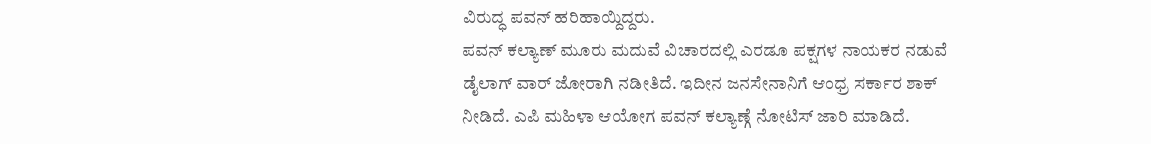ವಿರುದ್ಧ ಪವನ್ ಹರಿಹಾಯ್ದಿದ್ದರು.
ಪವನ್ ಕಲ್ಯಾಣ್ ಮೂರು ಮದುವೆ ವಿಚಾರದಲ್ಲಿ ಎರಡೂ ಪಕ್ಷಗಳ ನಾಯಕರ ನಡುವೆ ಡೈಲಾಗ್ ವಾರ್ ಜೋರಾಗಿ ನಡೀತಿದೆ. ಇದೀನ ಜನಸೇನಾನಿಗೆ ಆಂಧ್ರ ಸರ್ಕಾರ ಶಾಕ್ ನೀಡಿದೆ. ಎಪಿ ಮಹಿಳಾ ಆಯೋಗ ಪವನ್ ಕಲ್ಯಾಣ್ಗೆ ನೋಟಿಸ್ ಜಾರಿ ಮಾಡಿದೆ.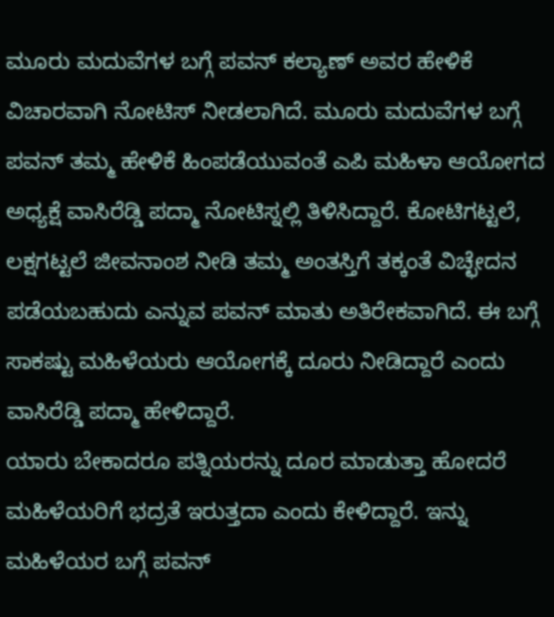ಮೂರು ಮದುವೆಗಳ ಬಗ್ಗೆ ಪವನ್ ಕಲ್ಯಾಣ್ ಅವರ ಹೇಳಿಕೆ ವಿಚಾರವಾಗಿ ನೋಟಿಸ್ ನೀಡಲಾಗಿದೆ. ಮೂರು ಮದುವೆಗಳ ಬಗ್ಗೆ ಪವನ್ ತಮ್ಮ ಹೇಳಿಕೆ ಹಿಂಪಡೆಯುವಂತೆ ಎಪಿ ಮಹಿಳಾ ಆಯೋಗದ ಅಧ್ಯಕ್ಷೆ ವಾಸಿರೆಡ್ಡಿ ಪದ್ಮಾ ನೋಟಿಸ್ನಲ್ಲಿ ತಿಳಿಸಿದ್ದಾರೆ. ಕೋಟಿಗಟ್ಟಲೆ, ಲಕ್ಷಗಟ್ಟಲೆ ಜೀವನಾಂಶ ನೀಡಿ ತಮ್ಮ ಅಂತಸ್ತಿಗೆ ತಕ್ಕಂತೆ ವಿಚ್ಛೇದನ ಪಡೆಯಬಹುದು ಎನ್ನುವ ಪವನ್ ಮಾತು ಅತಿರೇಕವಾಗಿದೆ. ಈ ಬಗ್ಗೆ ಸಾಕಷ್ಟು ಮಹಿಳೆಯರು ಆಯೋಗಕ್ಕೆ ದೂರು ನೀಡಿದ್ದಾರೆ ಎಂದು ವಾಸಿರೆಡ್ಡಿ ಪದ್ಮಾ ಹೇಳಿದ್ದಾರೆ.
ಯಾರು ಬೇಕಾದರೂ ಪತ್ನಿಯರನ್ನು ದೂರ ಮಾಡುತ್ತಾ ಹೋದರೆ ಮಹಿಳೆಯರಿಗೆ ಭದ್ರತೆ ಇರುತ್ತದಾ ಎಂದು ಕೇಳಿದ್ದಾರೆ. ಇನ್ನು ಮಹಿಳೆಯರ ಬಗ್ಗೆ ಪವನ್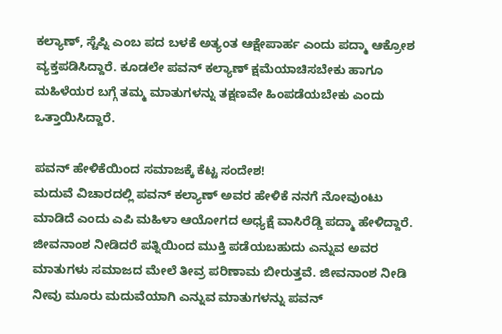ಕಲ್ಯಾಣ್, ಸ್ಟೆಪ್ನಿ ಎಂಬ ಪದ ಬಳಕೆ ಅತ್ಯಂತ ಆಕ್ಷೇಪಾರ್ಹ ಎಂದು ಪದ್ಮಾ ಆಕ್ರೋಶ ವ್ಯಕ್ತಪಡಿಸಿದ್ದಾರೆ. ಕೂಡಲೇ ಪವನ್ ಕಲ್ಯಾಣ್ ಕ್ಷಮೆಯಾಚಿಸಬೇಕು ಹಾಗೂ ಮಹಿಳೆಯರ ಬಗ್ಗೆ ತಮ್ಮ ಮಾತುಗಳನ್ನು ತಕ್ಷಣವೇ ಹಿಂಪಡೆಯಬೇಕು ಎಂದು ಒತ್ತಾಯಿಸಿದ್ದಾರೆ.

ಪವನ್ ಹೇಳಿಕೆಯಿಂದ ಸಮಾಜಕ್ಕೆ ಕೆಟ್ಟ ಸಂದೇಶ!
ಮದುವೆ ವಿಚಾರದಲ್ಲಿ ಪವನ್ ಕಲ್ಯಾಣ್ ಅವರ ಹೇಳಿಕೆ ನನಗೆ ನೋವುಂಟು ಮಾಡಿದೆ ಎಂದು ಎಪಿ ಮಹಿಳಾ ಆಯೋಗದ ಅಧ್ಯಕ್ಷೆ ವಾಸಿರೆಡ್ಡಿ ಪದ್ಮಾ ಹೇಳಿದ್ದಾರೆ. ಜೀವನಾಂಶ ನೀಡಿದರೆ ಪತ್ನಿಯಿಂದ ಮುಕ್ತಿ ಪಡೆಯಬಹುದು ಎನ್ನುವ ಅವರ ಮಾತುಗಳು ಸಮಾಜದ ಮೇಲೆ ತೀವ್ರ ಪರಿಣಾಮ ಬೀರುತ್ತವೆ. ಜೀವನಾಂಶ ನೀಡಿ ನೀವು ಮೂರು ಮದುವೆಯಾಗಿ ಎನ್ನುವ ಮಾತುಗಳನ್ನು ಪವನ್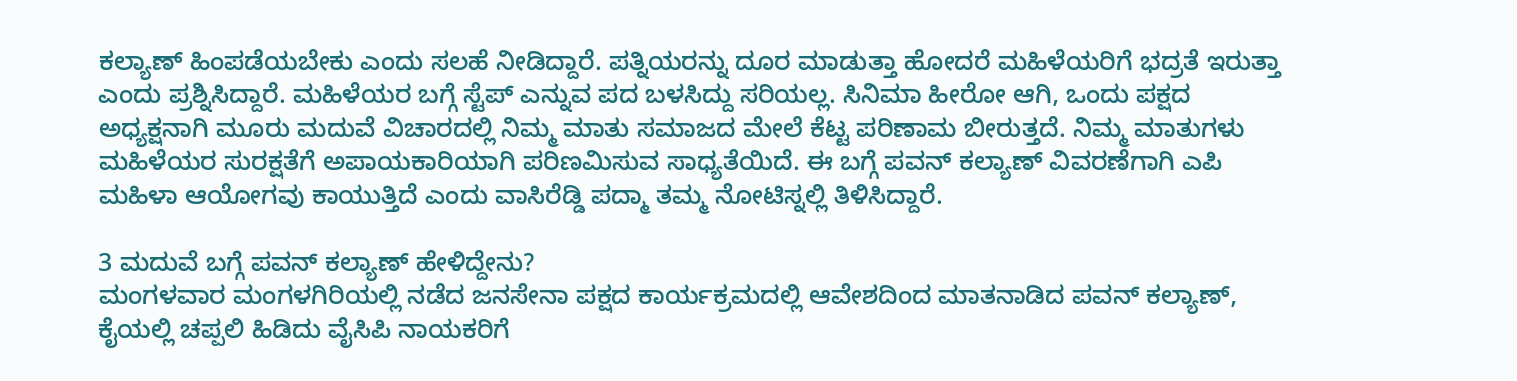ಕಲ್ಯಾಣ್ ಹಿಂಪಡೆಯಬೇಕು ಎಂದು ಸಲಹೆ ನೀಡಿದ್ದಾರೆ. ಪತ್ನಿಯರನ್ನು ದೂರ ಮಾಡುತ್ತಾ ಹೋದರೆ ಮಹಿಳೆಯರಿಗೆ ಭದ್ರತೆ ಇರುತ್ತಾ ಎಂದು ಪ್ರಶ್ನಿಸಿದ್ದಾರೆ. ಮಹಿಳೆಯರ ಬಗ್ಗೆ ಸ್ಟೆಪ್ ಎನ್ನುವ ಪದ ಬಳಸಿದ್ದು ಸರಿಯಲ್ಲ. ಸಿನಿಮಾ ಹೀರೋ ಆಗಿ, ಒಂದು ಪಕ್ಷದ ಅಧ್ಯಕ್ಷನಾಗಿ ಮೂರು ಮದುವೆ ವಿಚಾರದಲ್ಲಿ ನಿಮ್ಮ ಮಾತು ಸಮಾಜದ ಮೇಲೆ ಕೆಟ್ಟ ಪರಿಣಾಮ ಬೀರುತ್ತದೆ. ನಿಮ್ಮ ಮಾತುಗಳು ಮಹಿಳೆಯರ ಸುರಕ್ಷತೆಗೆ ಅಪಾಯಕಾರಿಯಾಗಿ ಪರಿಣಮಿಸುವ ಸಾಧ್ಯತೆಯಿದೆ. ಈ ಬಗ್ಗೆ ಪವನ್ ಕಲ್ಯಾಣ್ ವಿವರಣೆಗಾಗಿ ಎಪಿ ಮಹಿಳಾ ಆಯೋಗವು ಕಾಯುತ್ತಿದೆ ಎಂದು ವಾಸಿರೆಡ್ಡಿ ಪದ್ಮಾ ತಮ್ಮ ನೋಟಿಸ್ನಲ್ಲಿ ತಿಳಿಸಿದ್ದಾರೆ.

3 ಮದುವೆ ಬಗ್ಗೆ ಪವನ್ ಕಲ್ಯಾಣ್ ಹೇಳಿದ್ದೇನು?
ಮಂಗಳವಾರ ಮಂಗಳಗಿರಿಯಲ್ಲಿ ನಡೆದ ಜನಸೇನಾ ಪಕ್ಷದ ಕಾರ್ಯಕ್ರಮದಲ್ಲಿ ಆವೇಶದಿಂದ ಮಾತನಾಡಿದ ಪವನ್ ಕಲ್ಯಾಣ್, ಕೈಯಲ್ಲಿ ಚಪ್ಪಲಿ ಹಿಡಿದು ವೈಸಿಪಿ ನಾಯಕರಿಗೆ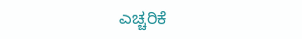ಎಚ್ಚರಿಕೆ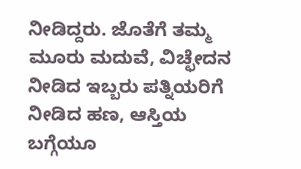ನೀಡಿದ್ದರು. ಜೊತೆಗೆ ತಮ್ಮ ಮೂರು ಮದುವೆ, ವಿಚ್ಛೇದನ ನೀಡಿದ ಇಬ್ಬರು ಪತ್ನಿಯರಿಗೆ ನೀಡಿದ ಹಣ, ಆಸ್ತಿಯ ಬಗ್ಗೆಯೂ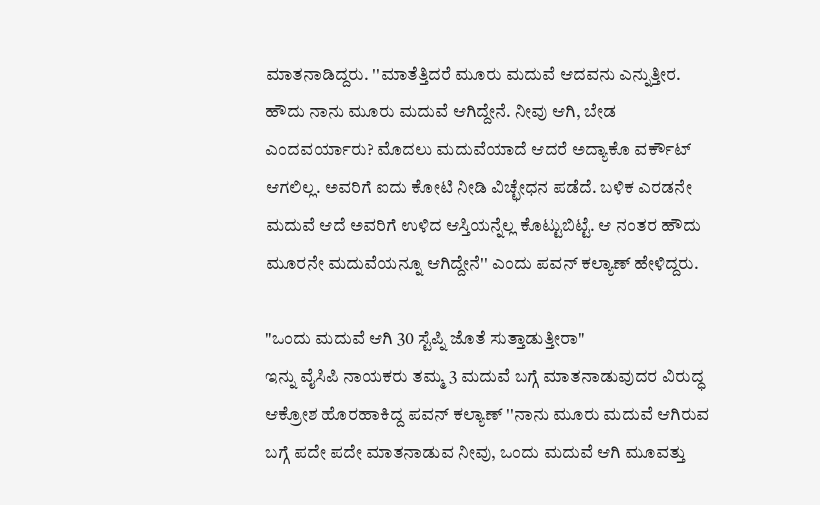ಮಾತನಾಡಿದ್ದರು. ''ಮಾತೆತ್ತಿದರೆ ಮೂರು ಮದುವೆ ಆದವನು ಎನ್ನುತ್ತೀರ. ಹೌದು ನಾನು ಮೂರು ಮದುವೆ ಆಗಿದ್ದೇನೆ. ನೀವು ಆಗಿ, ಬೇಡ ಎಂದವರ್ಯಾರು? ಮೊದಲು ಮದುವೆಯಾದೆ ಆದರೆ ಅದ್ಯಾಕೊ ವರ್ಕೌಟ್ ಆಗಲಿಲ್ಲ. ಅವರಿಗೆ ಐದು ಕೋಟಿ ನೀಡಿ ವಿಚ್ಛೇಧನ ಪಡೆದೆ. ಬಳಿಕ ಎರಡನೇ ಮದುವೆ ಆದೆ ಅವರಿಗೆ ಉಳಿದ ಆಸ್ತಿಯನ್ನೆಲ್ಲ ಕೊಟ್ಟುಬಿಟ್ಟೆ. ಆ ನಂತರ ಹೌದು ಮೂರನೇ ಮದುವೆಯನ್ನೂ ಆಗಿದ್ದೇನೆ'' ಎಂದು ಪವನ್ ಕಲ್ಯಾಣ್ ಹೇಳಿದ್ದರು.

"ಒಂದು ಮದುವೆ ಆಗಿ 30 ಸ್ಟೆಪ್ನಿ ಜೊತೆ ಸುತ್ತಾಡುತ್ತೀರಾ"
ಇನ್ನು ವೈಸಿಪಿ ನಾಯಕರು ತಮ್ಮ 3 ಮದುವೆ ಬಗ್ಗೆ ಮಾತನಾಡುವುದರ ವಿರುದ್ಧ ಆಕ್ರೋಶ ಹೊರಹಾಕಿದ್ದ ಪವನ್ ಕಲ್ಯಾಣ್ ''ನಾನು ಮೂರು ಮದುವೆ ಆಗಿರುವ ಬಗ್ಗೆ ಪದೇ ಪದೇ ಮಾತನಾಡುವ ನೀವು, ಒಂದು ಮದುವೆ ಆಗಿ ಮೂವತ್ತು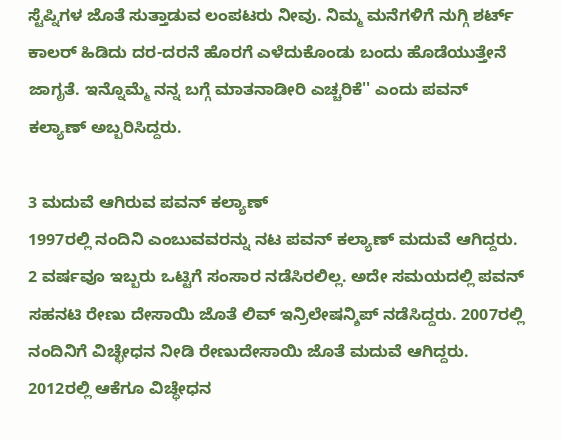ಸ್ಟೆಪ್ನಿಗಳ ಜೊತೆ ಸುತ್ತಾಡುವ ಲಂಪಟರು ನೀವು. ನಿಮ್ಮ ಮನೆಗಳಿಗೆ ನುಗ್ಗಿ ಶರ್ಟ್ ಕಾಲರ್ ಹಿಡಿದು ದರ-ದರನೆ ಹೊರಗೆ ಎಳೆದುಕೊಂಡು ಬಂದು ಹೊಡೆಯುತ್ತೇನೆ ಜಾಗೃತೆ. ಇನ್ನೊಮ್ಮೆ ನನ್ನ ಬಗ್ಗೆ ಮಾತನಾಡೀರಿ ಎಚ್ಚರಿಕೆ'' ಎಂದು ಪವನ್ ಕಲ್ಯಾಣ್ ಅಬ್ಬರಿಸಿದ್ದರು.

3 ಮದುವೆ ಆಗಿರುವ ಪವನ್ ಕಲ್ಯಾಣ್
1997ರಲ್ಲಿ ನಂದಿನಿ ಎಂಬುವವರನ್ನು ನಟ ಪವನ್ ಕಲ್ಯಾಣ್ ಮದುವೆ ಆಗಿದ್ದರು. 2 ವರ್ಷವೂ ಇಬ್ಬರು ಒಟ್ಟಿಗೆ ಸಂಸಾರ ನಡೆಸಿರಲಿಲ್ಲ. ಅದೇ ಸಮಯದಲ್ಲಿ ಪವನ್ ಸಹನಟಿ ರೇಣು ದೇಸಾಯಿ ಜೊತೆ ಲಿವ್ ಇನ್ರಿಲೇಷನ್ಶಿಪ್ ನಡೆಸಿದ್ದರು. 2007ರಲ್ಲಿ ನಂದಿನಿಗೆ ವಿಚ್ಛೇಧನ ನೀಡಿ ರೇಣುದೇಸಾಯಿ ಜೊತೆ ಮದುವೆ ಆಗಿದ್ದರು. 2012ರಲ್ಲಿ ಆಕೆಗೂ ವಿಚ್ಧೇಧನ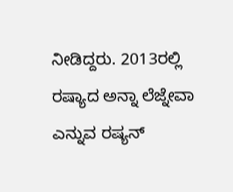ನೀಡಿದ್ದರು. 2013ರಲ್ಲಿ ರಷ್ಯಾದ ಅನ್ನಾ ಲೆಜ್ನೇವಾ ಎನ್ನುವ ರಷ್ಯನ್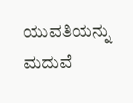ಯುವತಿಯನ್ನು ಮದುವೆ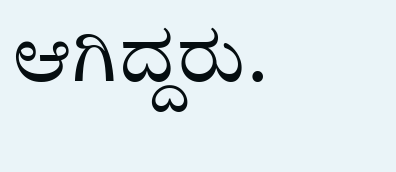ಆಗಿದ್ದರು.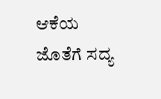ಆಕೆಯ ಜೊತೆಗೆ ಸದ್ಯ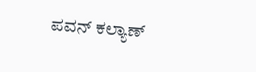ಪವನ್ ಕಲ್ಯಾಣ್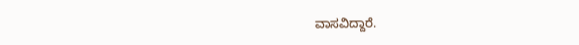ವಾಸವಿದ್ದಾರೆ.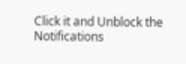Click it and Unblock the Notifications